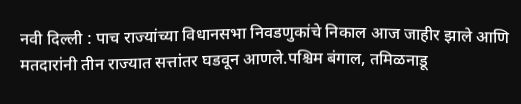नवी दिल्ली : पाच राज्यांच्या विधानसभा निवडणुकांचे निकाल आज जाहीर झाले आणि मतदारांनी तीन राज्यात सत्तांतर घडवून आणले.पश्चिम बंगाल, तमिळनाडू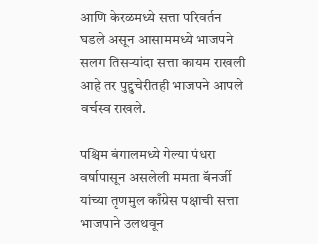आणि केरळमध्ये सत्ता परिवर्तन घडले असून आसाममध्ये भाजपने सलग तिसऱ्यांदा सत्ता कायम राखली आहे तर पुद्दुचेरीतही भाजपने आपले वर्चस्व राखले.

पश्चिम बंगालमध्ये गेल्या पंधरा वर्षापासून असलेली ममता बॅनर्जी यांच्या तृणमुल काँग्रेस पक्षाची सत्ता भाजपाने उलथवून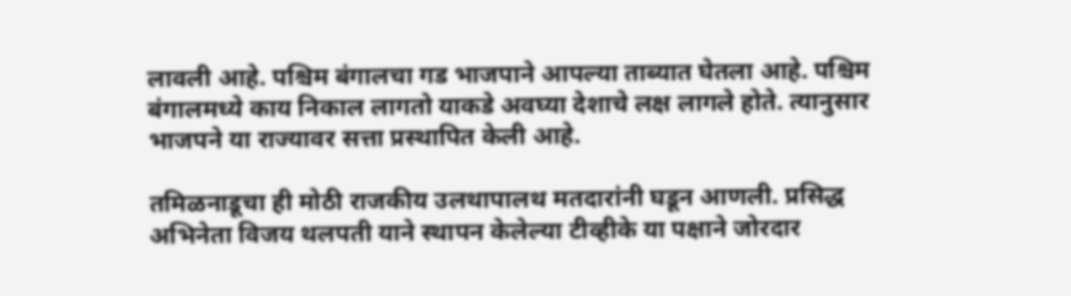लावली आहे. पश्चिम बंगालचा गड भाजपाने आपल्या ताब्यात घेतला आहे. पश्चिम बंगालमध्ये काय निकाल लागतो याकडे अवघ्या देशाचे लक्ष लागले होते. त्यानुसार भाजपने या राज्यावर सत्ता प्रस्थापित केली आहे.

तमिळनाडूचा ही मोठी राजकीय उलथापालथ मतदारांनी घडून आणली. प्रसिद्ध अभिनेता विजय थलपती याने स्थापन केलेल्या टीव्हीके या पक्षाने जोरदार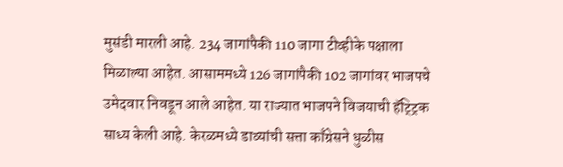मुसंडी मारली आहे. 234 जागांपैकी 110 जागा टीव्हीके पक्षाला मिळाल्या आहेत. आसाममध्ये 126 जागांपैकी 102 जागांवर भाजपचे उमेदवार निवडून आले आहेत. या राज्यात भाजपने विजयाची हॅट्ट्रिक साध्य केली आहे. केरळमध्ये डाव्यांची सत्ता काँग्रेसने धुळीस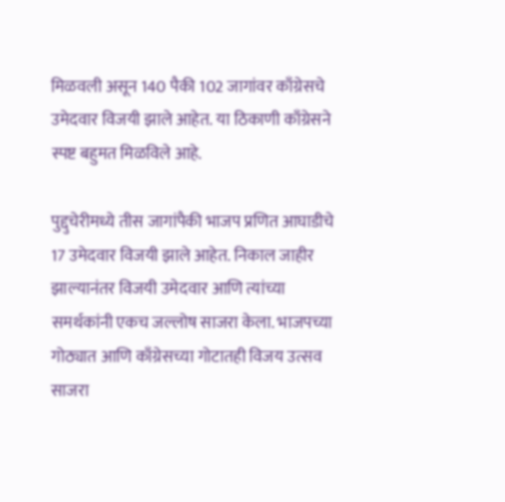मिळवली असून 140 पैकी 102 जागांवर काँग्रेसचे उमेदवार विजयी झाले आहेत. या ठिकाणी काँग्रेसने स्पष्ट बहुमत मिळविले आहे.

पुद्दुचेरीमध्ये तीस जागांपैकी भाजप प्रणित आघाडीचे 17 उमेदवार विजयी झाले आहेत. निकाल जाहीर झाल्यानंतर विजयी उमेदवार आणि त्यांच्या समर्थकांनी एकच जल्लोष साजरा केला. भाजपच्या गोठ्यात आणि काँग्रेसच्या गोटातही विजय उत्सव साजरा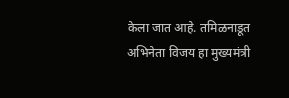केला जात आहे. तमिळनाडूत अभिनेता विजय हा मुख्यमंत्री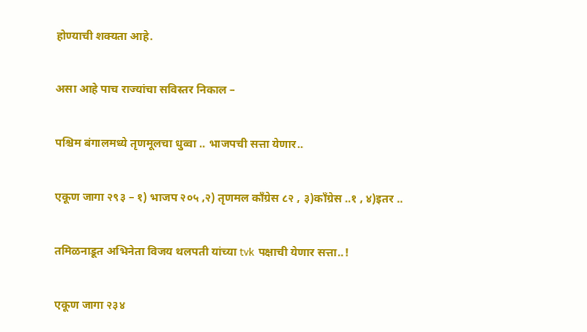होण्याची शक्यता आहे.

असा आहे पाच राज्यांचा सविस्तर निकाल –

पश्चिम बंगालमध्ये तृणमूलचा धुव्वा .. भाजपची सत्ता येणार..

एकूण जागा २९३ – १) भाजप २०५ ,२) तृणमल काँग्रेस ८२ , ३)काँग्रेस ..१ , ४)इतर ..

तमिळनाडूत अभिनेता विजय थलपती यांच्या tvk पक्षाची येणार सत्ता..!

एकूण जागा २३४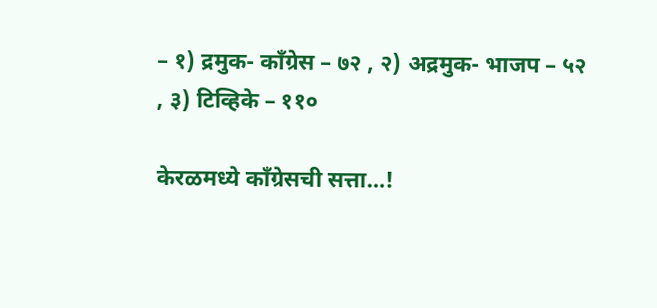– १) द्रमुक- काँग्रेस – ७२ , २) अद्रमुक- भाजप – ५२ , ३) टिव्हिके – ११०

केरळमध्ये काँग्रेसची सत्ता…!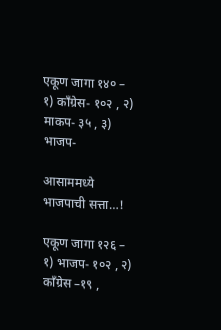एकूण जागा १४० – १) काँग्रेस- १०२ , २) माकप- ३५ , ३) भाजप-

आसाममध्ये भाजपाची सत्ता…!

एकूण जागा १२६ – १) भाजप- १०२ , २) काँग्रेस –१९ ,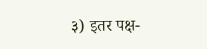३) इतर पक्ष-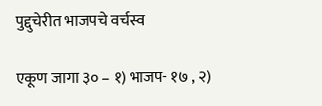पुद्दुचेरीत भाजपचे वर्चस्व

एकूण जागा ३० – १) भाजप- १७ , २)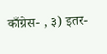काँग्रेस- , ३) इतर-